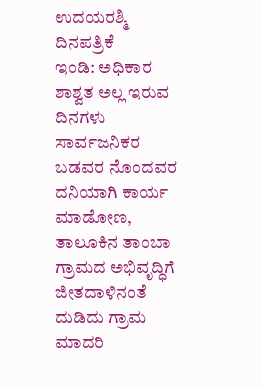ಉದಯರಶ್ಮಿ ದಿನಪತ್ರಿಕೆ
ಇಂಡಿ: ಅಧಿಕಾರ ಶಾಶ್ವತ ಅಲ್ಲ ಇರುವ ದಿನಗಳು ಸಾರ್ವಜನಿಕರ ಬಡವರ ನೊಂದವರ ದನಿಯಾಗಿ ಕಾರ್ಯ ಮಾಡೋಣ, ತಾಲೂಕಿನ ತಾಂಬಾ ಗ್ರಾಮದ ಅಭಿವೃದ್ಧಿಗೆ ಜೀತದಾಳಿನಂತೆ ದುಡಿದು ಗ್ರಾಮ ಮಾದರಿ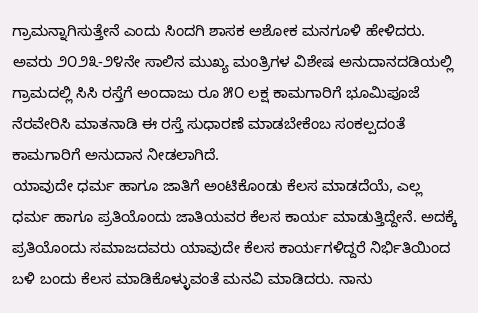ಗ್ರಾಮನ್ನಾಗಿಸುತ್ತೇನೆ ಎಂದು ಸಿಂದಗಿ ಶಾಸಕ ಅಶೋಕ ಮನಗೂಳಿ ಹೇಳಿದರು.
ಅವರು ೨೦೨೩-೨೪ನೇ ಸಾಲಿನ ಮುಖ್ಯ ಮಂತ್ರಿಗಳ ವಿಶೇಷ ಅನುದಾನದಡಿಯಲ್ಲಿ ಗ್ರಾಮದಲ್ಲಿ ಸಿಸಿ ರಸ್ತೆಗೆ ಅಂದಾಜು ರೂ ೫೦ ಲಕ್ಷ ಕಾಮಗಾರಿಗೆ ಭೂಮಿಪೂಜೆ ನೆರವೇರಿಸಿ ಮಾತನಾಡಿ ಈ ರಸ್ತೆ ಸುಧಾರಣೆ ಮಾಡಬೇಕೆಂಬ ಸಂಕಲ್ಪದಂತೆ ಕಾಮಗಾರಿಗೆ ಅನುದಾನ ನೀಡಲಾಗಿದೆ.
ಯಾವುದೇ ಧರ್ಮ ಹಾಗೂ ಜಾತಿಗೆ ಅಂಟಿಕೊಂಡು ಕೆಲಸ ಮಾಡದೆಯೆ, ಎಲ್ಲ ಧರ್ಮ ಹಾಗೂ ಪ್ರತಿಯೊಂದು ಜಾತಿಯವರ ಕೆಲಸ ಕಾರ್ಯ ಮಾಡುತ್ತಿದ್ದೇನೆ. ಅದಕ್ಕೆ ಪ್ರತಿಯೊಂದು ಸಮಾಜದವರು ಯಾವುದೇ ಕೆಲಸ ಕಾರ್ಯಗಳಿದ್ದರೆ ನಿರ್ಭಿತಿಯಿಂದ ಬಳಿ ಬಂದು ಕೆಲಸ ಮಾಡಿಕೊಳ್ಳುವಂತೆ ಮನವಿ ಮಾಡಿದರು. ನಾನು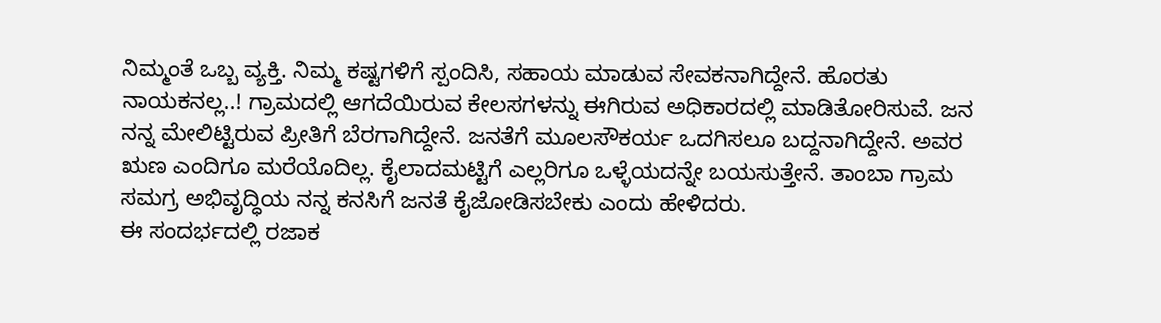ನಿಮ್ಮಂತೆ ಒಬ್ಬ ವ್ಯಕ್ತಿ. ನಿಮ್ಮ ಕಷ್ಟಗಳಿಗೆ ಸ್ಪಂದಿಸಿ, ಸಹಾಯ ಮಾಡುವ ಸೇವಕನಾಗಿದ್ದೇನೆ. ಹೊರತು ನಾಯಕನಲ್ಲ..! ಗ್ರಾಮದಲ್ಲಿ ಆಗದೆಯಿರುವ ಕೇಲಸಗಳನ್ನು ಈಗಿರುವ ಅಧಿಕಾರದಲ್ಲಿ ಮಾಡಿತೋರಿಸುವೆ. ಜನ ನನ್ನ ಮೇಲಿಟ್ಟಿರುವ ಪ್ರೀತಿಗೆ ಬೆರಗಾಗಿದ್ದೇನೆ. ಜನತೆಗೆ ಮೂಲಸೌಕರ್ಯ ಒದಗಿಸಲೂ ಬದ್ದನಾಗಿದ್ದೇನೆ. ಅವರ ಋಣ ಎಂದಿಗೂ ಮರೆಯೊದಿಲ್ಲ. ಕೈಲಾದಮಟ್ಟಿಗೆ ಎಲ್ಲರಿಗೂ ಒಳ್ಳೆಯದನ್ನೇ ಬಯಸುತ್ತೇನೆ. ತಾಂಬಾ ಗ್ರಾಮ ಸಮಗ್ರ ಅಭಿವೃದ್ಧಿಯ ನನ್ನ ಕನಸಿಗೆ ಜನತೆ ಕೈಜೋಡಿಸಬೇಕು ಎಂದು ಹೇಳಿದರು.
ಈ ಸಂದರ್ಭದಲ್ಲಿ ರಜಾಕ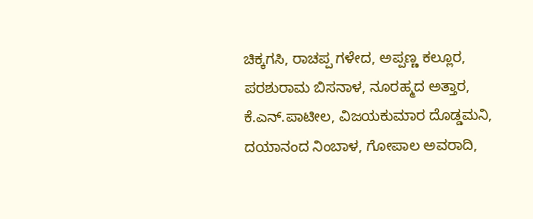ಚಿಕ್ಕಗಸಿ, ರಾಚಪ್ಪ ಗಳೇದ, ಅಪ್ಪಣ್ಣ ಕಲ್ಲೂರ, ಪರಶುರಾಮ ಬಿಸನಾಳ, ನೂರಹ್ಮದ ಅತ್ತಾರ, ಕೆ.ಎನ್.ಪಾಟೀಲ, ವಿಜಯಕುಮಾರ ದೊಡ್ಡಮನಿ, ದಯಾನಂದ ನಿಂಬಾಳ, ಗೋಪಾಲ ಅವರಾದಿ,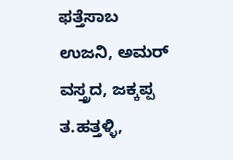ಫತ್ತೆಸಾಬ ಉಜನಿ, ಅಮರ್ ವಸ್ತ್ರದ, ಜಕ್ಕಪ್ಪ ತ.ಹತ್ತಳ್ಳಿ,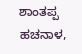ಶಾಂತಪ್ಪ ಹಚನಾಳ,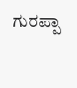ಗುರಪ್ಪಾ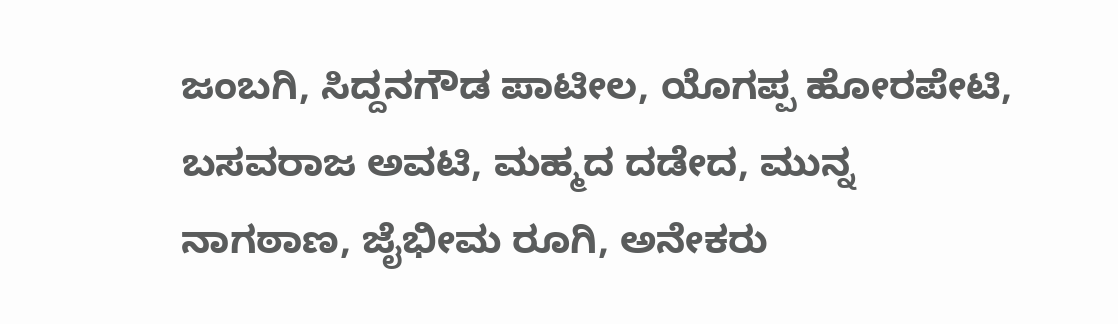ಜಂಬಗಿ, ಸಿದ್ದನಗೌಡ ಪಾಟೀಲ, ಯೊಗಪ್ಪ ಹೋರಪೇಟಿ, ಬಸವರಾಜ ಅವಟಿ, ಮಹ್ಮದ ದಡೇದ, ಮುನ್ನ ನಾಗಠಾಣ, ಜೈಭೀಮ ರೂಗಿ, ಅನೇಕರು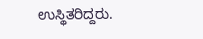ಉಸ್ಥಿತರಿದ್ದರು.